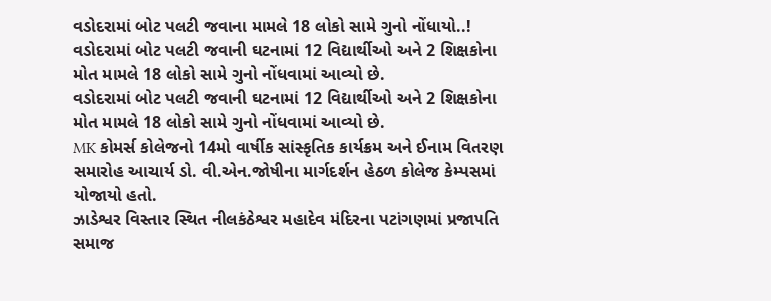વડોદરામાં બોટ પલટી જવાના મામલે 18 લોકો સામે ગુનો નોંધાયો..!
વડોદરામાં બોટ પલટી જવાની ઘટનામાં 12 વિદ્યાર્થીઓ અને 2 શિક્ષકોના મોત મામલે 18 લોકો સામે ગુનો નોંધવામાં આવ્યો છે.
વડોદરામાં બોટ પલટી જવાની ઘટનામાં 12 વિદ્યાર્થીઓ અને 2 શિક્ષકોના મોત મામલે 18 લોકો સામે ગુનો નોંધવામાં આવ્યો છે.
MK કોમર્સ કોલેજનો 14મો વાર્ષીક સાંસ્કૃતિક કાર્યક્રમ અને ઈનામ વિતરણ સમારોહ આચાર્ય ડો. વી.એન.જોષીના માર્ગદર્શન હેઠળ કોલેજ કેમ્પસમાં યોજાયો હતો.
ઝાડેશ્વર વિસ્તાર સ્થિત નીલકંઠેશ્વર મહાદેવ મંદિરના પટાંગણમાં પ્રજાપતિ સમાજ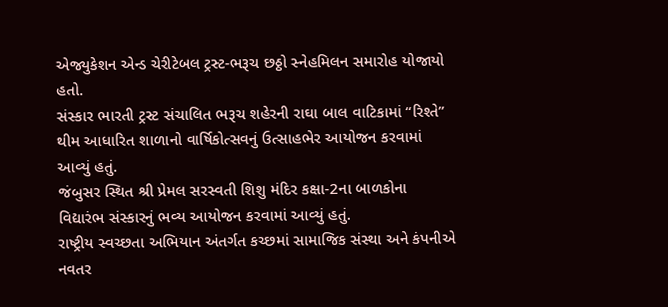એજ્યુકેશન એન્ડ ચેરીટેબલ ટ્રસ્ટ-ભરૂચ છઠ્ઠો સ્નેહમિલન સમારોહ યોજાયો હતો.
સંસ્કાર ભારતી ટ્રસ્ટ સંચાલિત ભરૂચ શહેરની રાઘા બાલ વાટિકામાં “રિશ્તે” થીમ આધારિત શાળાનો વાર્ષિકોત્સવનું ઉત્સાહભેર આયોજન કરવામાં આવ્યું હતું.
જંબુસર સ્થિત શ્રી પ્રેમલ સરસ્વતી શિશુ મંદિર કક્ષા-2ના બાળકોના વિદ્યારંભ સંસ્કારનું ભવ્ય આયોજન કરવામાં આવ્યું હતું.
રાષ્ટ્રીય સ્વચ્છતા અભિયાન અંતર્ગત કચ્છમાં સામાજિક સંસ્થા અને કંપનીએ નવતર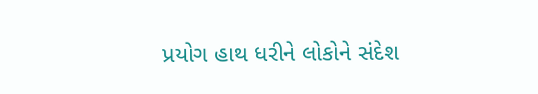પ્રયોગ હાથ ધરીને લોકોને સંદેશ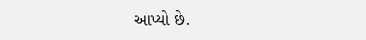આપ્યો છે.